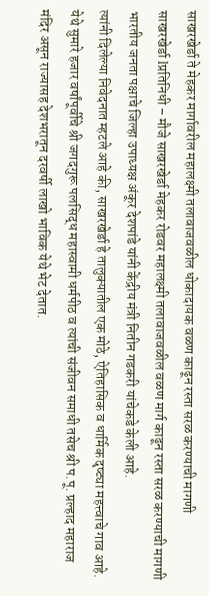साखरखेर्डा ते मेहकर मार्गावरील महालक्ष्मी तलावाजवळील धोकादायक वळण काढून रस्ता सरळ करण्याची मागणी
साखरखेर्डा lप्रतिनिधी – मौजे साखरखेर्डा मेहकर रोडवर महालक्ष्मी तलावाजवळील वळण मार्ग काढून रस्ता सरळ करण्याची मागणी भारतीय जनता पक्षाचे जिल्हा उपाध्यक्ष अंकूर देशपांडे यांनी केंद्रीय मंत्री नितीन गडकरी यांचेकडे केली आहे.
त्यांनी दिलेल्या निवेदनात म्हटले आहे की, साखरखेर्डा हे तालुक्यातील एक मोठे, ऐतिहासिक व धार्मिक दृष्ट्या महत्त्वाचे गाव आहे. येथे सुमारे हजार वर्षांपूर्वीचे श्री जगदगुरू पलसिद्ध महास्वामी धर्मपीठ व त्यांची संजीवन समाधी तसेच श्री प.पू. प्रल्हाद महाराज मंदिर असून राज्यासह देशभरातून दरवर्षी लाखो भाविक येथे भेट देतात.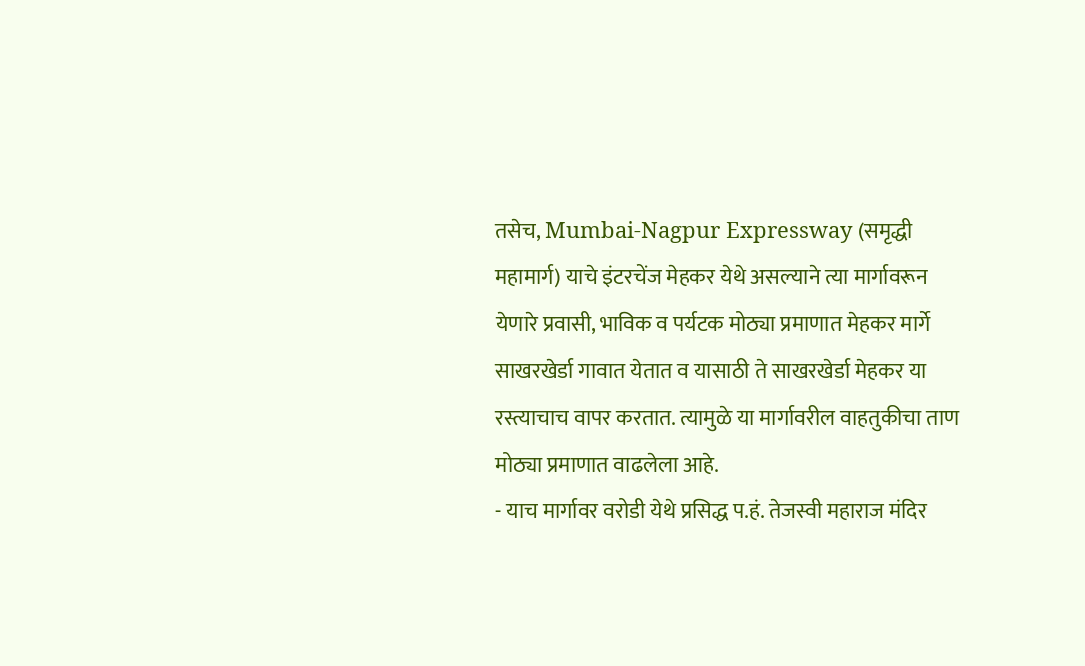तसेच, Mumbai-Nagpur Expressway (समृद्धी महामार्ग) याचे इंटरचेंज मेहकर येथे असल्याने त्या मार्गावरून येणारे प्रवासी, भाविक व पर्यटक मोठ्या प्रमाणात मेहकर मार्गे साखरखेर्डा गावात येतात व यासाठी ते साखरखेर्डा मेहकर या रस्त्याचाच वापर करतात. त्यामुळे या मार्गावरील वाहतुकीचा ताण मोठ्या प्रमाणात वाढलेला आहे.
- याच मार्गावर वरोडी येथे प्रसिद्ध प.हं. तेजस्वी महाराज मंदिर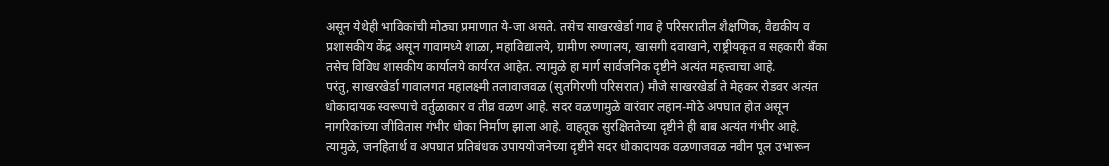असून येथेही भाविकांची मोठ्या प्रमाणात ये-जा असते. तसेच साखरखेर्डा गाव हे परिसरातील शैक्षणिक, वैद्यकीय व प्रशासकीय केंद्र असून गावामध्ये शाळा, महाविद्यालये, ग्रामीण रुग्णालय, खासगी दवाखाने, राष्ट्रीयकृत व सहकारी बँका तसेच विविध शासकीय कार्यालये कार्यरत आहेत. त्यामुळे हा मार्ग सार्वजनिक दृष्टीने अत्यंत महत्त्वाचा आहे.
परंतु, साखरखेर्डा गावालगत महालक्ष्मी तलावाजवळ (सुतगिरणी परिसरात) मौजे साखरखेर्डा ते मेहकर रोडवर अत्यंत धोकादायक स्वरूपाचे वर्तुळाकार व तीव्र वळण आहे. सदर वळणामुळे वारंवार लहान-मोठे अपघात होत असून नागरिकांच्या जीवितास गंभीर धोका निर्माण झाला आहे. वाहतूक सुरक्षिततेच्या दृष्टीने ही बाब अत्यंत गंभीर आहे.
त्यामुळे, जनहितार्थ व अपघात प्रतिबंधक उपाययोजनेच्या दृष्टीने सदर धोकादायक वळणाजवळ नवीन पूल उभारून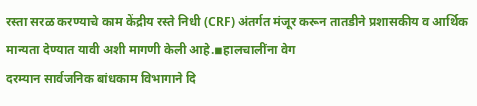रस्ता सरळ करण्याचे काम केंद्रीय रस्ते निधी (CRF) अंतर्गत मंजूर करून तातडीने प्रशासकीय व आर्थिक मान्यता देण्यात यावी अशी मागणी केली आहे.◾हालचालींना वेग
दरम्यान सार्वजनिक बांधकाम विभागाने दि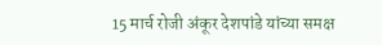15 मार्च रोजी अंकूर देशपांडे यांच्या समक्ष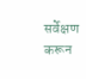सर्वेक्षण करून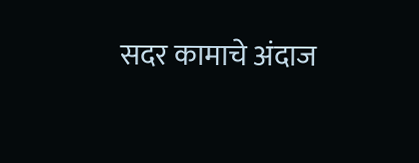सदर कामाचे अंदाज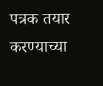पत्रक तयार करण्याच्या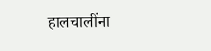हालचालींना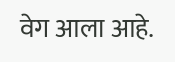वेग आला आहे.